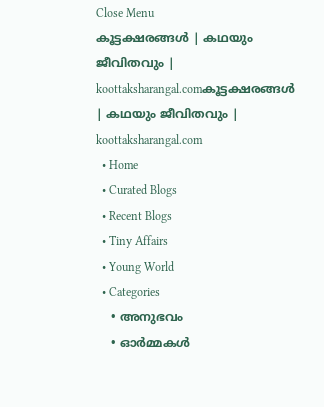Close Menu
കൂട്ടക്ഷരങ്ങൾ | കഥയും ജീവിതവും | koottaksharangal.comകൂട്ടക്ഷരങ്ങൾ | കഥയും ജീവിതവും | koottaksharangal.com
  • Home
  • Curated Blogs
  • Recent Blogs
  • Tiny Affairs
  • Young World
  • Categories
    • അനുഭവം
    • ഓർമ്മകൾ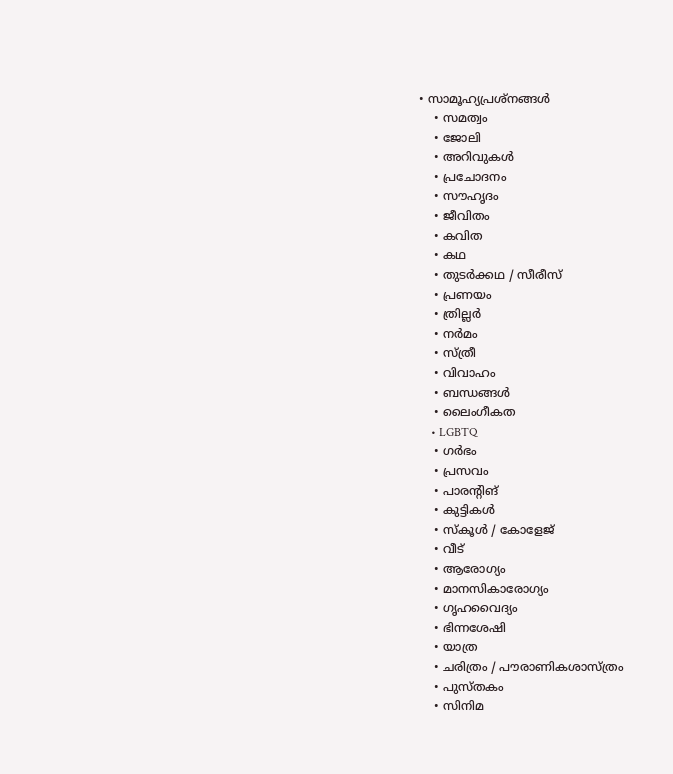• സാമൂഹ്യപ്രശ്നങ്ങൾ
    • സമത്വം
    • ജോലി
    • അറിവുകൾ
    • പ്രചോദനം
    • സൗഹൃദം
    • ജീവിതം
    • കവിത
    • കഥ
    • തുടർക്കഥ / സീരീസ്
    • പ്രണയം
    • ത്രില്ലർ
    • നര്‍മം
    • സ്ത്രീ
    • വിവാഹം
    • ബന്ധങ്ങൾ
    • ലൈംഗീകത
    • LGBTQ
    • ഗർഭം
    • പ്രസവം
    • പാരന്റിങ്
    • കുട്ടികൾ
    • സ്‌കൂൾ / കോളേജ്
    • വീട്
    • ആരോഗ്യം
    • മാനസികാരോഗ്യം
    • ഗൃഹവൈദ്യം
    • ഭിന്നശേഷി
    • യാത്ര
    • ചരിത്രം / പൗരാണികശാസ്ത്രം
    • പുസ്‌തകം
    • സിനിമ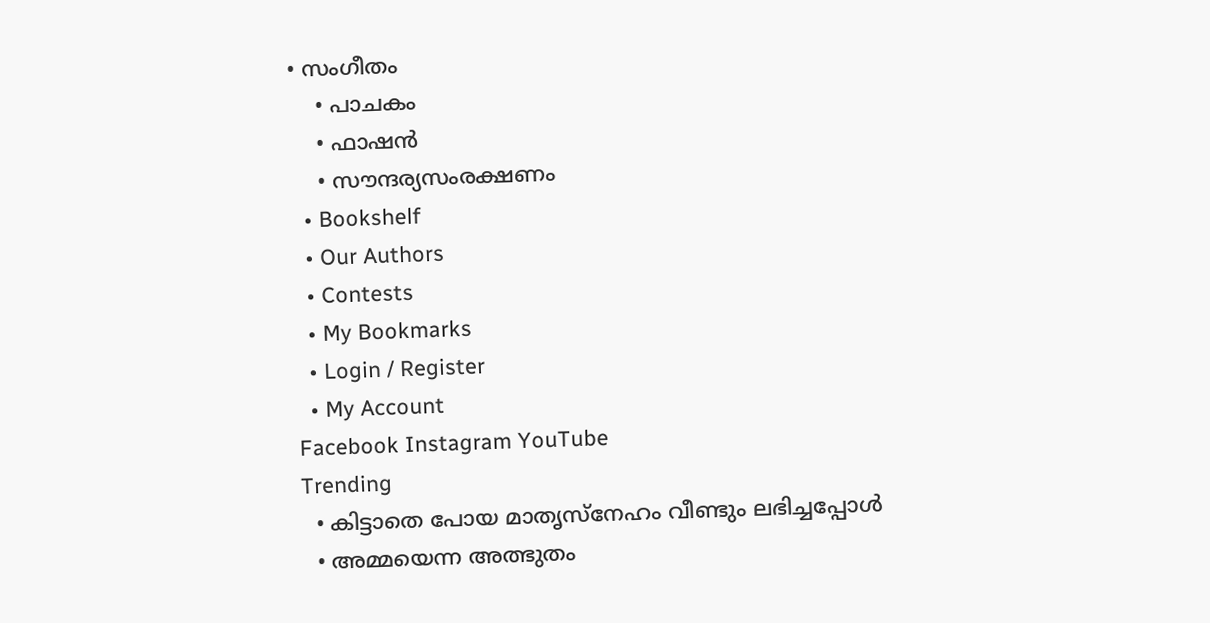• സംഗീതം
    • പാചകം
    • ഫാഷൻ
    • സൗന്ദര്യസംരക്ഷണം
  • Bookshelf
  • Our Authors
  • Contests
  • My Bookmarks
  • Login / Register
  • My Account
Facebook Instagram YouTube
Trending
  • കിട്ടാതെ പോയ മാതൃസ്നേഹം വീണ്ടും ലഭിച്ചപ്പോൾ
  • അമ്മയെന്ന അത്ഭുതം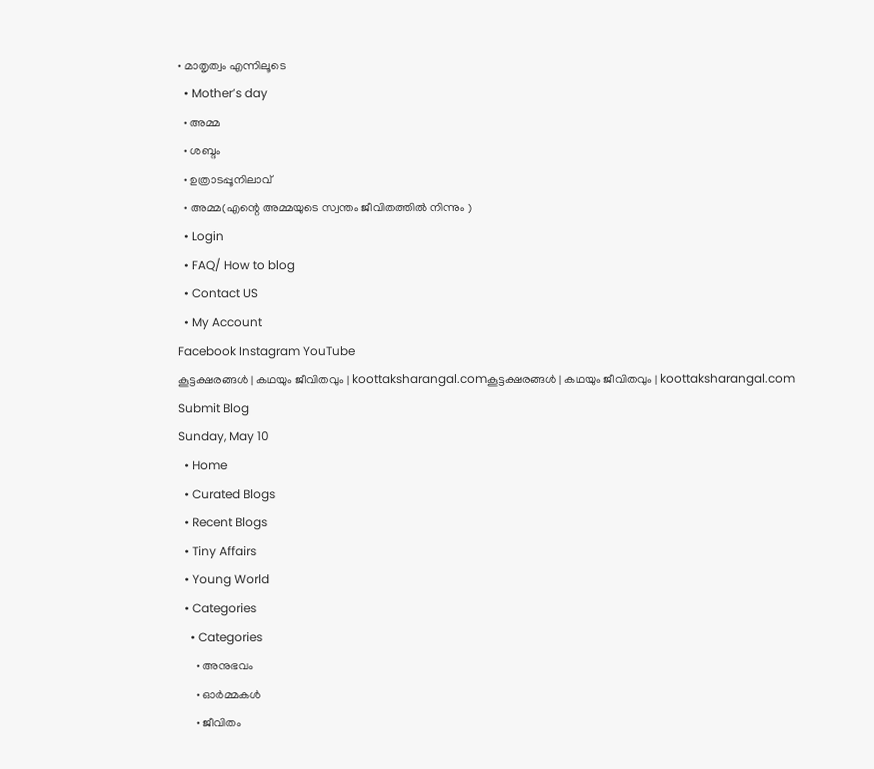• മാതൃത്വം എന്നിലൂടെ
  • Mother’s day
  • അമ്മ
  • ശബ്ദം
  • ഉത്രാടപ്പൂനിലാവ്
  • അമ്മ(എന്റെ അമ്മയുടെ സ്വന്തം ജീവിതത്തിൽ നിന്നും )
  • Login
  • FAQ/ How to blog
  • Contact US
  • My Account
Facebook Instagram YouTube
കൂട്ടക്ഷരങ്ങൾ | കഥയും ജീവിതവും | koottaksharangal.comകൂട്ടക്ഷരങ്ങൾ | കഥയും ജീവിതവും | koottaksharangal.com
Submit Blog
Sunday, May 10
  • Home
  • Curated Blogs
  • Recent Blogs
  • Tiny Affairs
  • Young World
  • Categories
    • Categories
      • അനുഭവം
      • ഓർമ്മകൾ
      • ജീവിതം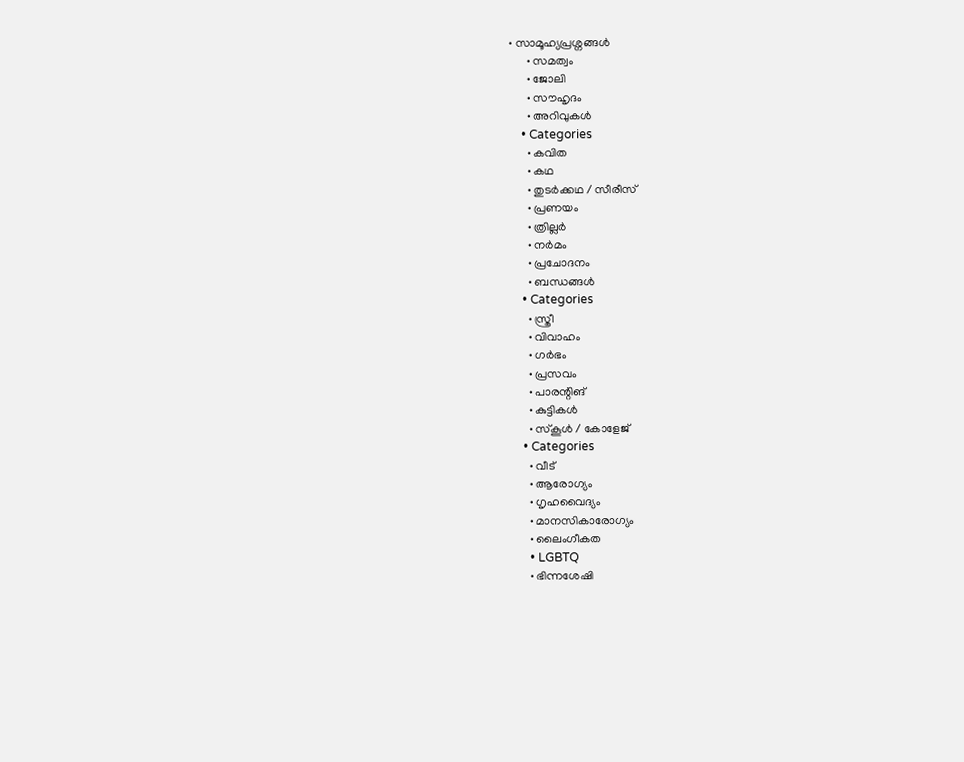• സാമൂഹ്യപ്രശ്നങ്ങൾ
      • സമത്വം
      • ജോലി
      • സൗഹൃദം
      • അറിവുകൾ
    • Categories
      • കവിത
      • കഥ
      • തുടർക്കഥ / സീരീസ്
      • പ്രണയം
      • ത്രില്ലർ
      • നര്‍മം
      • പ്രചോദനം
      • ബന്ധങ്ങൾ
    • Categories
      • സ്ത്രീ
      • വിവാഹം
      • ഗർഭം
      • പ്രസവം
      • പാരന്റിങ്
      • കുട്ടികൾ
      • സ്‌കൂൾ / കോളേജ്
    • Categories
      • വീട്
      • ആരോഗ്യം
      • ഗൃഹവൈദ്യം
      • മാനസികാരോഗ്യം
      • ലൈംഗീകത
      • LGBTQ
      • ഭിന്നശേഷി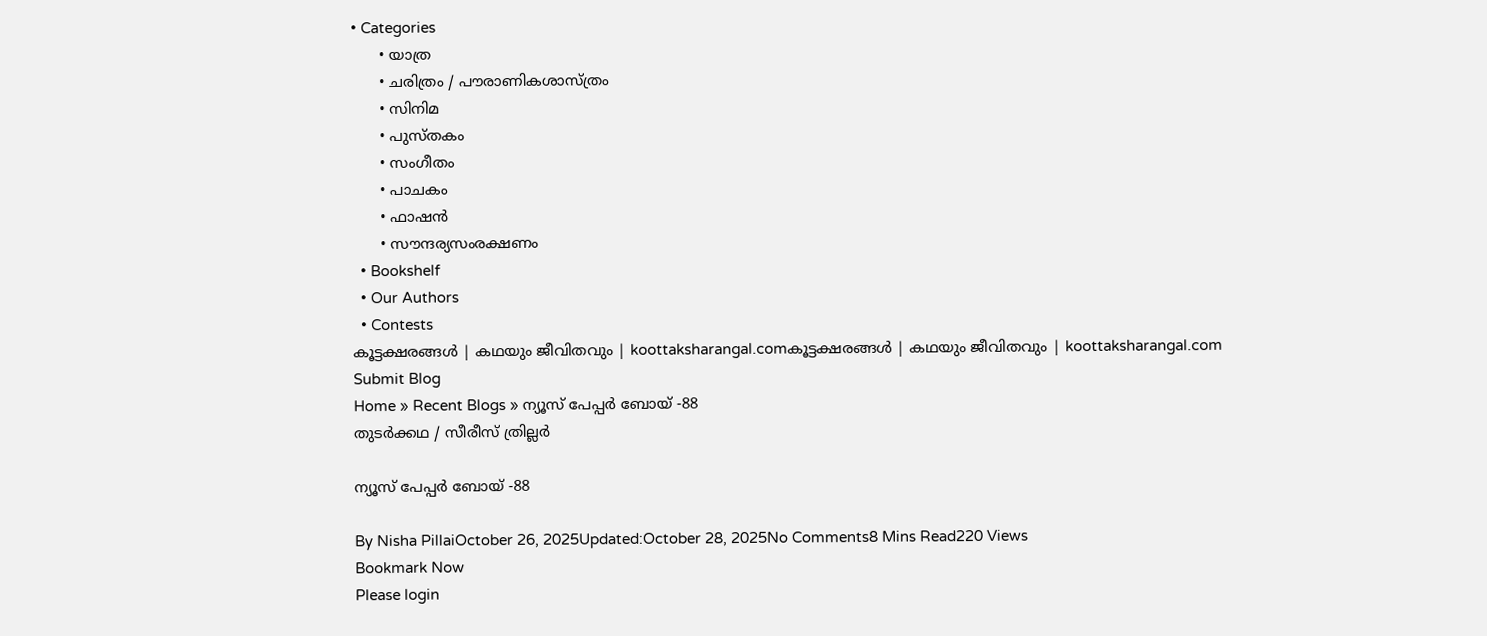• Categories
      • യാത്ര
      • ചരിത്രം / പൗരാണികശാസ്ത്രം
      • സിനിമ
      • പുസ്‌തകം
      • സംഗീതം
      • പാചകം
      • ഫാഷൻ
      • സൗന്ദര്യസംരക്ഷണം
  • Bookshelf
  • Our Authors
  • Contests
കൂട്ടക്ഷരങ്ങൾ | കഥയും ജീവിതവും | koottaksharangal.comകൂട്ടക്ഷരങ്ങൾ | കഥയും ജീവിതവും | koottaksharangal.com
Submit Blog
Home » Recent Blogs » ന്യൂസ് പേപ്പർ ബോയ് -88
തുടർക്കഥ / സീരീസ് ത്രില്ലർ

ന്യൂസ് പേപ്പർ ബോയ് -88

By Nisha PillaiOctober 26, 2025Updated:October 28, 2025No Comments8 Mins Read220 Views
Bookmark Now
Please login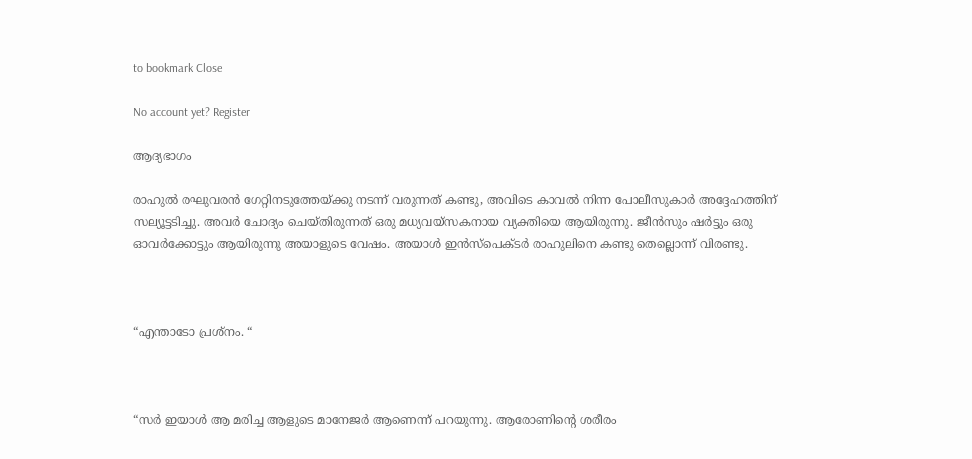to bookmark Close

No account yet? Register

ആദ്യഭാഗം

രാഹുൽ രഘുവരൻ ഗേറ്റിനടുത്തേയ്ക്കു നടന്ന് വരുന്നത് കണ്ടു, അവിടെ കാവൽ നിന്ന പോലീസുകാർ അദ്ദേഹത്തിന് സല്യൂട്ടടിച്ചു. അവർ ചോദ്യം ചെയ്തിരുന്നത് ഒരു മധ്യവയ്സകനായ വ്യക്തിയെ ആയിരുന്നു. ജീൻസും ഷർട്ടും ഒരു ഓവർക്കോട്ടും ആയിരുന്നു അയാളുടെ വേഷം. അയാൾ ഇൻസ്‌പെക്ടർ രാഹുലിനെ കണ്ടു തെല്ലൊന്ന് വിരണ്ടു.



“എന്താടോ പ്രശ്നം. “



“സർ ഇയാൾ ആ മരിച്ച ആളുടെ മാനേജർ ആണെന്ന് പറയുന്നു. ആരോണിൻ്റെ ശരീരം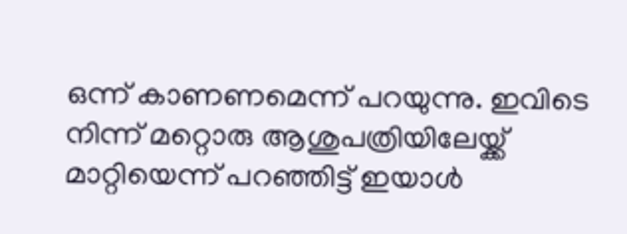ഒന്ന് കാണണമെന്ന് പറയുന്നു. ഇവിടെ നിന്ന് മറ്റൊരു ആശുപത്രിയിലേയ്ക്ക് മാറ്റിയെന്ന് പറഞ്ഞിട്ട് ഇയാൾ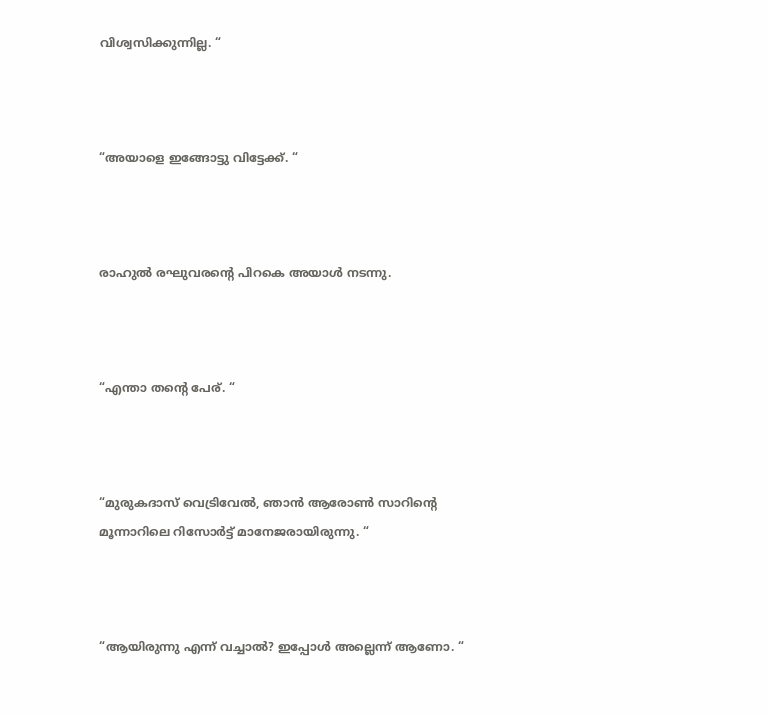വിശ്വസിക്കുന്നില്ല. “



“അയാളെ ഇങ്ങോട്ടു വിട്ടേക്ക്. “



രാഹുൽ രഘുവരന്റെ പിറകെ അയാൾ നടന്നു.



“എന്താ തന്റെ പേര്. “



“മുരുകദാസ് വെട്രിവേൽ, ഞാൻ ആരോൺ സാറിന്റെ മൂന്നാറിലെ റിസോർട്ട് മാനേജരായിരുന്നു. “



“ആയിരുന്നു എന്ന് വച്ചാൽ? ഇപ്പോൾ അല്ലെന്ന് ആണോ. “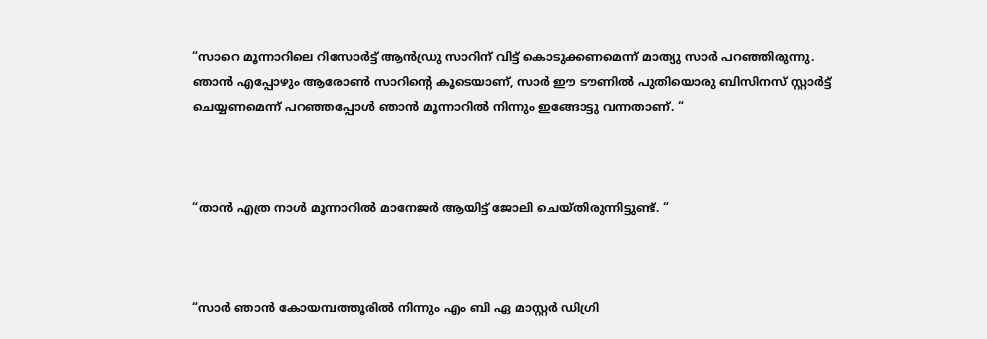“സാറെ മൂന്നാറിലെ റിസോർട്ട് ആൻഡ്രു സാറിന് വിട്ട് കൊടുക്കണമെന്ന് മാത്യു സാർ പറഞ്ഞിരുന്നു. ഞാൻ എപ്പോഴും ആരോൺ സാറിന്റെ കൂടെയാണ്, സാർ ഈ ടൗണിൽ പുതിയൊരു ബിസിനസ് സ്റ്റാർട്ട് ചെയ്യണമെന്ന് പറഞ്ഞപ്പോൾ ഞാൻ മൂന്നാറിൽ നിന്നും ഇങ്ങോട്ടു വന്നതാണ്. “



“താൻ എത്ര നാൾ മൂന്നാറിൽ മാനേജർ ആയിട്ട് ജോലി ചെയ്തിരുന്നിട്ടുണ്ട്. “



“സാർ ഞാൻ കോയമ്പത്തൂരിൽ നിന്നും എം ബി ഏ മാസ്റ്റർ ഡിഗ്രി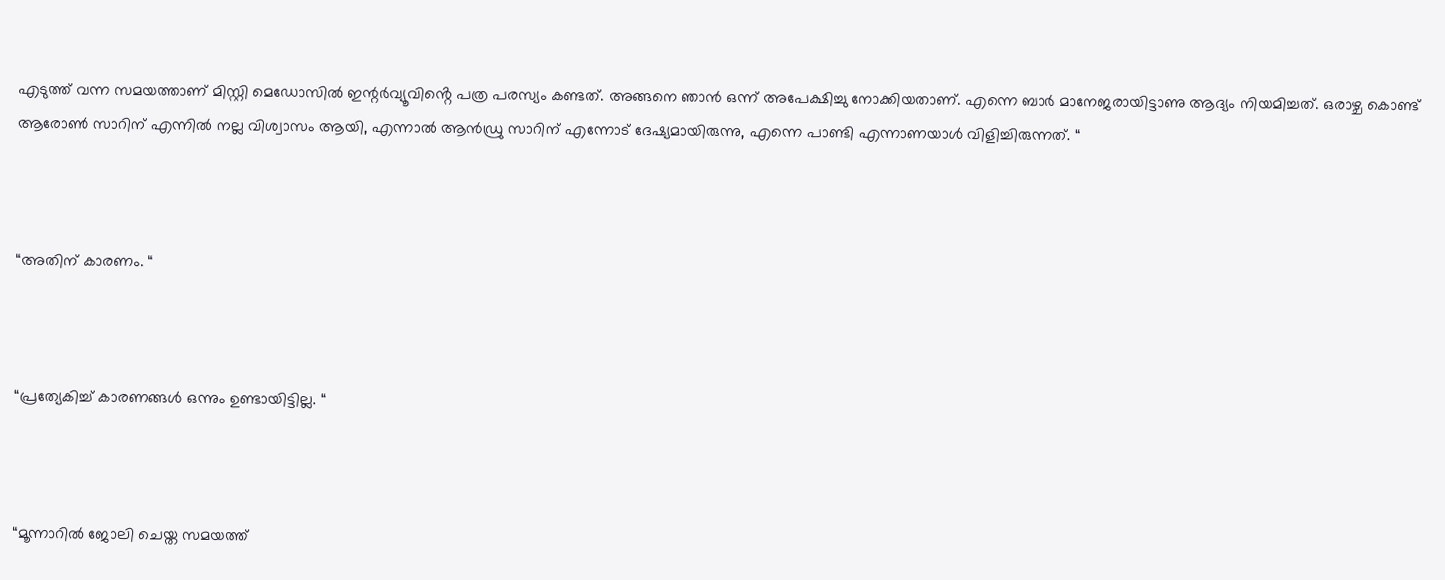എടുത്ത് വന്ന സമയത്താണ് മിസ്റ്റി മെഡോസിൽ ഇന്റർവ്യൂവിൻ്റെ പത്ര പരസ്യം കണ്ടത്. അങ്ങനെ ഞാൻ ഒന്ന് അപേക്ഷിച്ചു നോക്കിയതാണ്. എന്നെ ബാർ മാനേജരായിട്ടാണു ആദ്യം നിയമിച്ചത്. ഒരാഴ്ച കൊണ്ട് ആരോൺ സാറിന് എന്നിൽ നല്ല വിശ്വാസം ആയി, എന്നാൽ ആൻഡ്രു സാറിന് എന്നോട് ദേഷ്യമായിരുന്നു, എന്നെ പാണ്ടി എന്നാണയാൾ വിളിച്ചിരുന്നത്. “



“അതിന് കാരണം. “



“പ്രത്യേകിച്ച് കാരണങ്ങൾ ഒന്നും ഉണ്ടായിട്ടില്ല. “



“മൂന്നാറിൽ ജോലി ചെയ്ത സമയത്ത്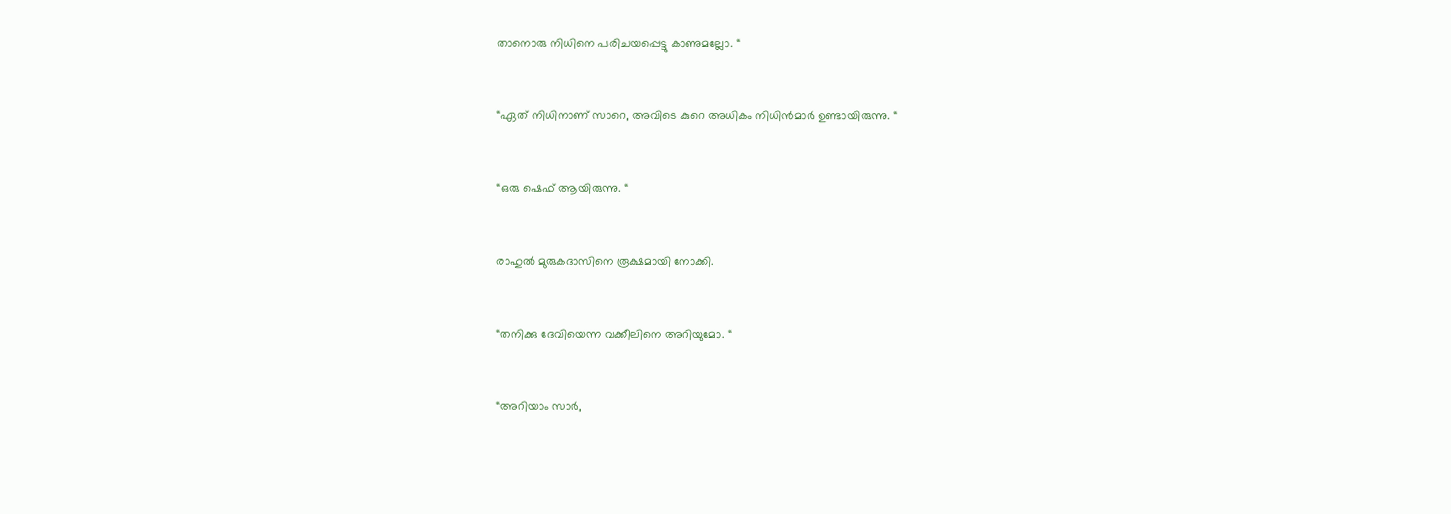താനൊരു നിധിനെ പരിചയപ്പെട്ടു കാണുമല്ലോ. “



“ഏത് നിധിനാണ് സാറെ, അവിടെ കുറെ അധികം നിധിൻമാർ ഉണ്ടായിരുന്നു. “



“ഒരു ഷെഫ് ആയിരുന്നു. “



രാഹുൽ മുരുകദാസിനെ രൂക്ഷമായി നോക്കി.



“തനിക്കു ദേവിയെന്ന വക്കീലിനെ അറിയുമോ. “



“അറിയാം സാർ,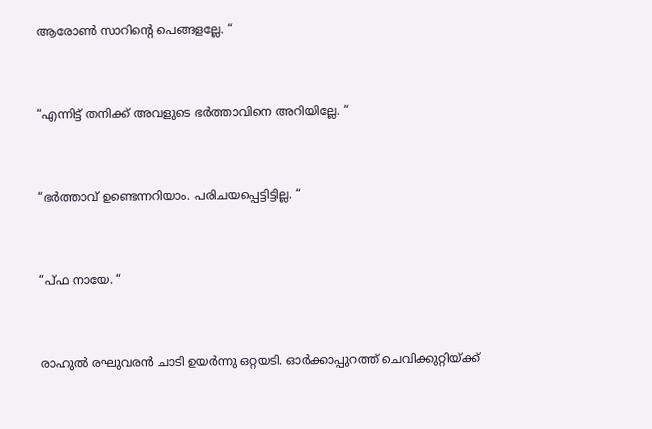ആരോൺ സാറിൻ്റെ പെങ്ങളല്ലേ. “



“എന്നിട്ട് തനിക്ക് അവളുടെ ഭർത്താവിനെ അറിയില്ലേ. “



“ഭർത്താവ് ഉണ്ടെന്നറിയാം. പരിചയപ്പെട്ടിട്ടില്ല. “



“പ്ഫ നായേ. “



രാഹുൽ രഘുവരൻ ചാടി ഉയർന്നു ഒറ്റയടി. ഓർക്കാപ്പുറത്ത് ചെവിക്കുറ്റിയ്ക്ക്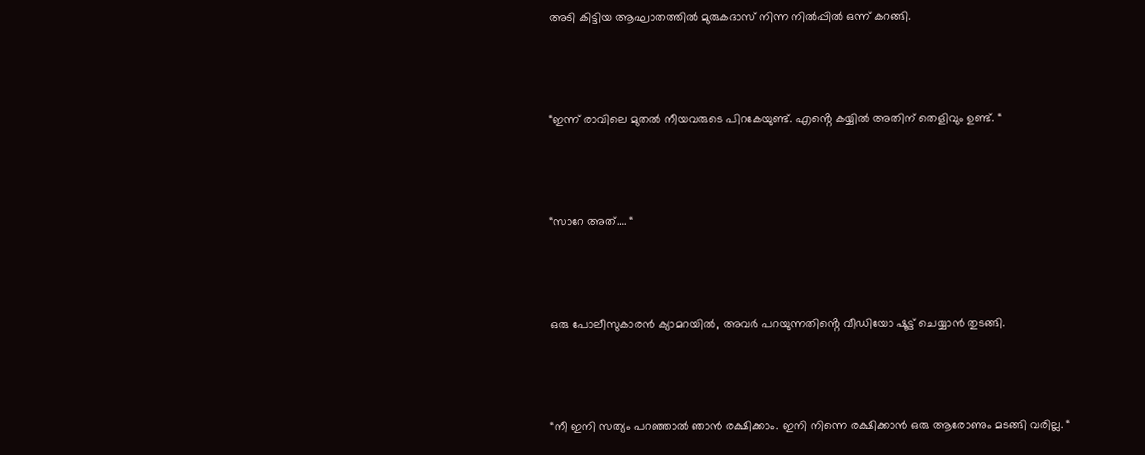അടി കിട്ടിയ ആഘാതത്തിൽ മുരുകദാസ് നിന്ന നിൽപ്പിൽ ഒന്ന് കറങ്ങി.



“ഇന്ന് രാവിലെ മുതൽ നീയവരുടെ പിറകേയുണ്ട്. എൻ്റെ കയ്യിൽ അതിന് തെളിവും ഉണ്ട്. “



“സാറേ അത്…. “



ഒരു പോലീസുകാരൻ ക്യാമറയിൽ, അവർ പറയുന്നതിൻ്റെ വീഡിയോ ഷൂട്ട് ചെയ്യാൻ തുടങ്ങി.



“നീ ഇനി സത്യം പറഞ്ഞാൽ ഞാൻ രക്ഷിക്കാം. ഇനി നിന്നെ രക്ഷിക്കാൻ ഒരു ആരോണും മടങ്ങി വരില്ല. “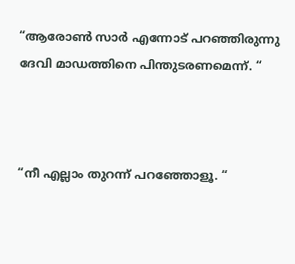“ആരോൺ സാർ എന്നോട് പറഞ്ഞിരുന്നു ദേവി മാഡത്തിനെ പിന്തുടരണമെന്ന്. “



“നീ എല്ലാം തുറന്ന് പറഞ്ഞോളൂ. “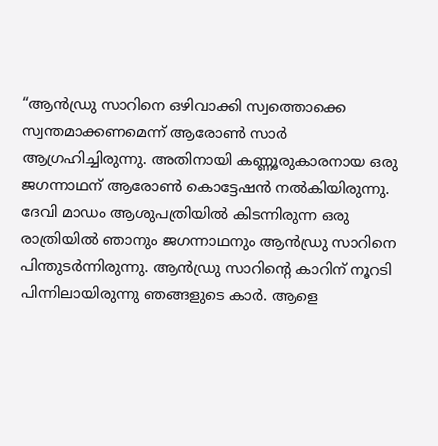“ആൻഡ്രു സാറിനെ ഒഴിവാക്കി സ്വത്തൊക്കെ സ്വന്തമാക്കണമെന്ന് ആരോൺ സാർ ആഗ്രഹിച്ചിരുന്നു. അതിനായി കണ്ണൂരുകാരനായ ഒരു ജഗന്നാഥന് ആരോൺ കൊട്ടേഷൻ നൽകിയിരുന്നു. ദേവി മാഡം ആശുപത്രിയിൽ കിടന്നിരുന്ന ഒരു രാത്രിയിൽ ഞാനും ജഗന്നാഥനും ആൻഡ്രു സാറിനെ പിന്തുടർന്നിരുന്നു. ആൻഡ്രു സാറിൻ്റെ കാറിന് നൂറടി പിന്നിലായിരുന്നു ഞങ്ങളുടെ കാർ. ആളെ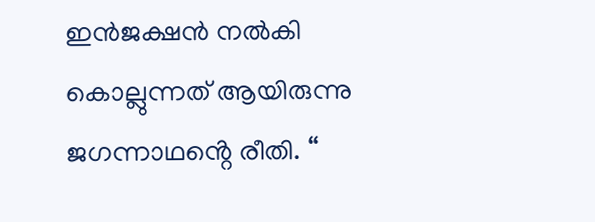ഇൻജക്ഷൻ നൽകി കൊല്ലുന്നത് ആയിരുന്നു ജഗന്നാഥൻ്റെ രീതി. “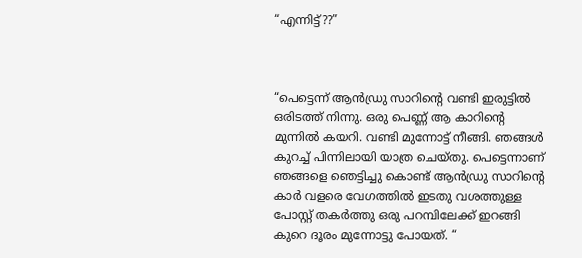“എന്നിട്ട്??”



“പെട്ടെന്ന് ആൻഡ്രു സാറിൻ്റെ വണ്ടി ഇരുട്ടിൽ ഒരിടത്ത് നിന്നു. ഒരു പെണ്ണ് ആ കാറിൻ്റെ മുന്നിൽ കയറി. വണ്ടി മുന്നോട്ട് നീങ്ങി. ഞങ്ങൾ കുറച്ച് പിന്നിലായി യാത്ര ചെയ്തു. പെട്ടെന്നാണ് ഞങ്ങളെ ഞെട്ടിച്ചു കൊണ്ട് ആൻഡ്രു സാറിൻ്റെ കാർ വളരെ വേഗത്തിൽ ഇടതു വശത്തുള്ള പോസ്റ്റ് തകർത്തു ഒരു പറമ്പിലേക്ക് ഇറങ്ങി കുറെ ദൂരം മുന്നോട്ടു പോയത്. “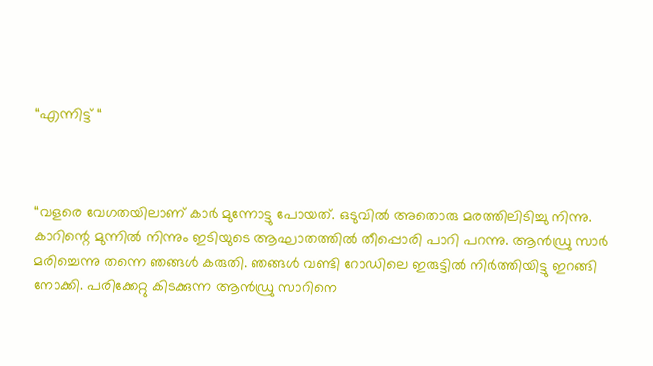“എന്നിട്ട് “



“വളരെ വേഗതയിലാണ് കാർ മുന്നോട്ടു പോയത്. ഒടുവിൽ അതൊരു മരത്തിലിടിച്ചു നിന്നു. കാറിന്റെ മുന്നിൽ നിന്നും ഇടിയുടെ ആഘാതത്തിൽ തീപ്പൊരി പാറി പറന്നു. ആൻഡ്രു സാർ മരിച്ചെന്നു തന്നെ ഞങ്ങൾ കരുതി. ഞങ്ങൾ വണ്ടി റോഡിലെ ഇരുട്ടിൽ നിർത്തിയിട്ടു ഇറങ്ങി നോക്കി. പരിക്കേറ്റു കിടക്കുന്ന ആൻഡ്രു സാറിനെ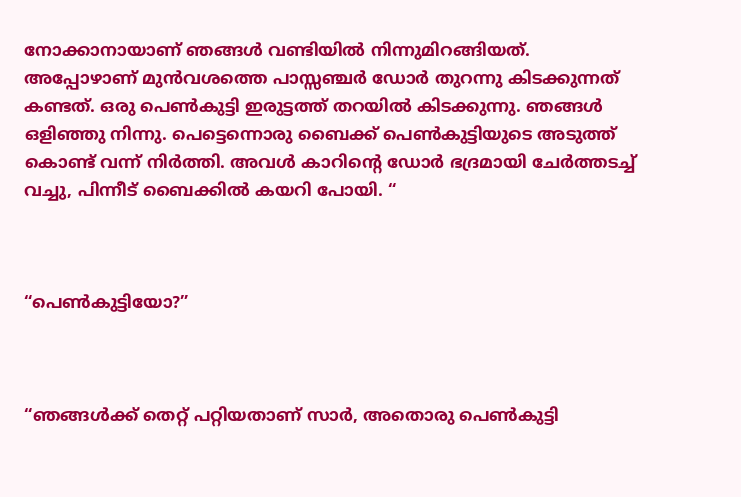നോക്കാനായാണ് ഞങ്ങൾ വണ്ടിയിൽ നിന്നുമിറങ്ങിയത്. അപ്പോഴാണ് മുൻവശത്തെ പാസ്സഞ്ചർ ഡോർ തുറന്നു കിടക്കുന്നത് കണ്ടത്. ഒരു പെൺകുട്ടി ഇരുട്ടത്ത് തറയിൽ കിടക്കുന്നു. ഞങ്ങൾ ഒളിഞ്ഞു നിന്നു. പെട്ടെന്നൊരു ബൈക്ക് പെൺകുട്ടിയുടെ അടുത്ത് കൊണ്ട് വന്ന് നിർത്തി. അവൾ കാറിൻ്റെ ഡോർ ഭദ്രമായി ചേർത്തടച്ച് വച്ചു, പിന്നീട് ബൈക്കിൽ കയറി പോയി. “



“പെൺകുട്ടിയോ?”



“ഞങ്ങൾക്ക് തെറ്റ് പറ്റിയതാണ് സാർ, അതൊരു പെൺകുട്ടി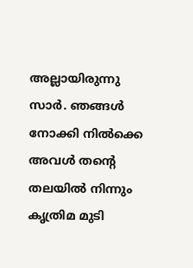അല്ലായിരുന്നു സാർ. ഞങ്ങൾ നോക്കി നിൽക്കെ അവൾ തന്റെ തലയിൽ നിന്നും കൃത്രിമ മുടി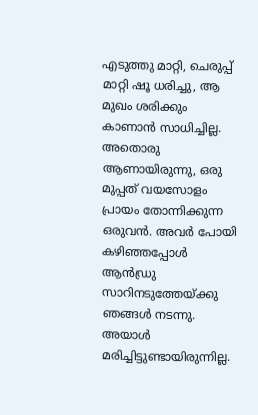എടുത്തു മാറ്റി, ചെരുപ്പ് മാറ്റി ഷൂ ധരിച്ചു, ആ മുഖം ശരിക്കും കാണാൻ സാധിച്ചില്ല. അതൊരു ആണായിരുന്നു, ഒരു മുപ്പത് വയസോളം പ്രായം തോന്നിക്കുന്ന ഒരുവൻ. അവർ പോയി കഴിഞ്ഞപ്പോൾ ആൻഡ്രു സാറിനടുത്തേയ്ക്കു ഞങ്ങൾ നടന്നു. അയാൾ മരിച്ചിട്ടുണ്ടായിരുന്നില്ല.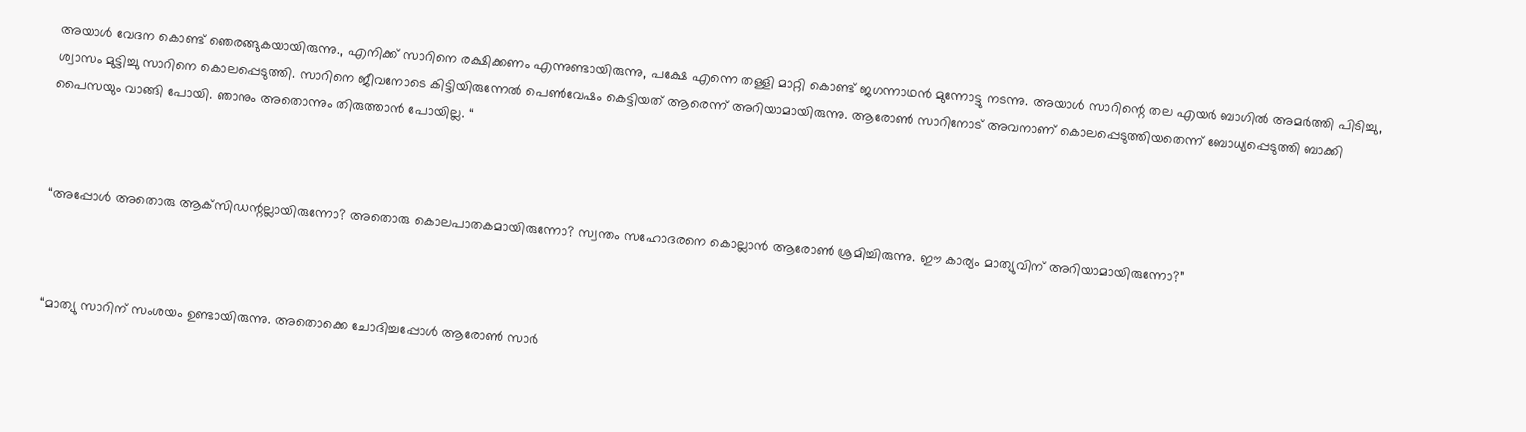അയാൾ വേദന കൊണ്ട് ഞെരങ്ങുകയായിരുന്നു., എനിക്ക് സാറിനെ രക്ഷിക്കണം എന്നുണ്ടായിരുന്നു, പക്ഷേ എന്നെ തള്ളി മാറ്റി കൊണ്ട് ജഗന്നാഥൻ മുന്നോട്ടു നടന്നു. അയാൾ സാറിന്റെ തല എയർ ബാഗിൽ അമർത്തി പിടിച്ചു, ശ്വാസം മുട്ടിച്ചു സാറിനെ കൊലപ്പെടുത്തി. സാറിനെ ജീവനോടെ കിട്ടിയിരുന്നേൽ പെൺവേഷം കെട്ടിയത് ആരെന്ന് അറിയാമായിരുന്നു. ആരോൺ സാറിനോട് അവനാണ് കൊലപ്പെടുത്തിയതെന്ന് ബോധ്യപ്പെടുത്തി ബാക്കി പൈസയും വാങ്ങി പോയി. ഞാനും അതൊന്നും തിരുത്താൻ പോയില്ല. “



“അപ്പോൾ അതൊരു ആക്‌സിഡന്റല്ലായിരുന്നോ? അതൊരു കൊലപാതകമായിരുന്നോ? സ്വന്തം സഹോദരനെ കൊല്ലാൻ ആരോൺ ശ്രമിച്ചിരുന്നു. ഈ കാര്യം മാത്യുവിന് അറിയാമായിരുന്നോ?”



“മാത്യു സാറിന് സംശയം ഉണ്ടായിരുന്നു. അതൊക്കെ ചോദിച്ചപ്പോൾ ആരോൺ സാർ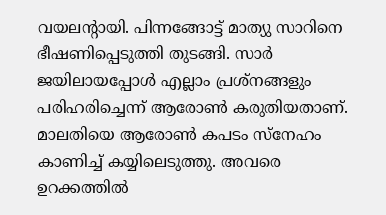വയലൻ്റായി. പിന്നങ്ങോട്ട് മാത്യു സാറിനെ ഭീഷണിപ്പെടുത്തി തുടങ്ങി. സാർ ജയിലായപ്പോൾ എല്ലാം പ്രശ്നങ്ങളും പരിഹരിച്ചെന്ന് ആരോൺ കരുതിയതാണ്. മാലതിയെ ആരോൺ കപടം സ്നേഹം കാണിച്ച് കയ്യിലെടുത്തു. അവരെ ഉറക്കത്തിൽ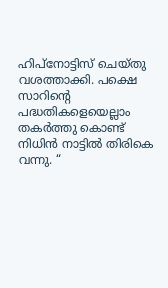ഹിപ്നോട്ടിസ് ചെയ്തു വശത്താക്കി. പക്ഷെ സാറിന്റെ പദ്ധതികളെയെല്ലാം തകർത്തു കൊണ്ട് നിധിൻ നാട്ടിൽ തിരികെ വന്നു. “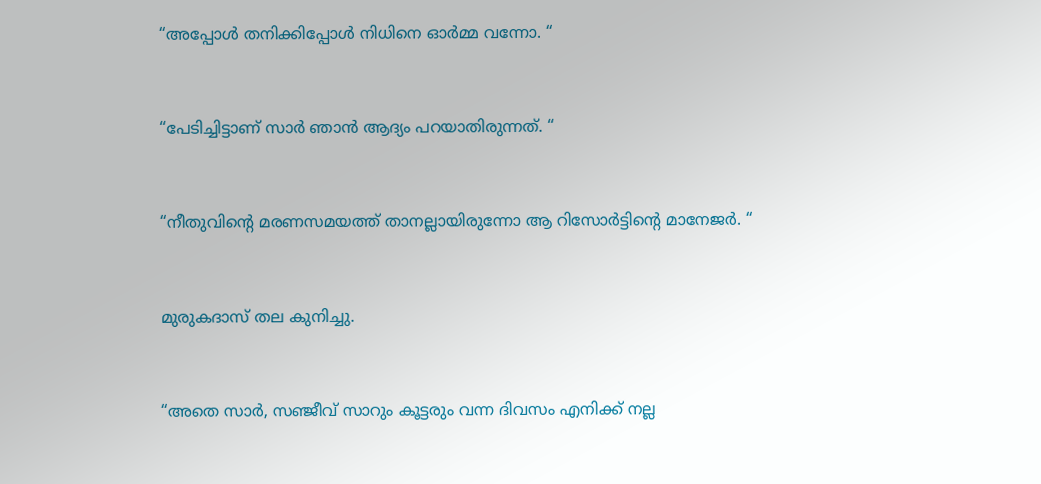“അപ്പോൾ തനിക്കിപ്പോൾ നിധിനെ ഓർമ്മ വന്നോ. “



“പേടിച്ചിട്ടാണ് സാർ ഞാൻ ആദ്യം പറയാതിരുന്നത്. “



“നീതുവിന്റെ മരണസമയത്ത് താനല്ലായിരുന്നോ ആ റിസോർട്ടിൻ്റെ മാനേജർ. “



മുരുകദാസ് തല കുനിച്ചു.



“അതെ സാർ, സഞ്ജീവ് സാറും കൂട്ടരും വന്ന ദിവസം എനിക്ക് നല്ല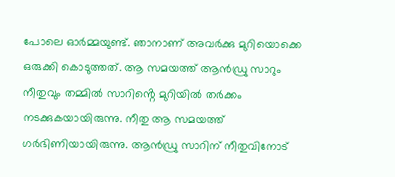പോലെ ഓർമ്മയുണ്ട്. ഞാനാണ് അവർക്കു മുറിയൊക്കെ ഒരുക്കി കൊടുത്തത്. ആ സമയത്ത് ആൻഡ്രു സാറും നീതുവും തമ്മിൽ സാറിൻ്റെ മുറിയിൽ തർക്കം നടക്കുകയായിരുന്നു. നീതു ആ സമയത്ത് ഗർഭിണിയായിരുന്നു. ആൻഡ്രു സാറിന് നീതുവിനോട്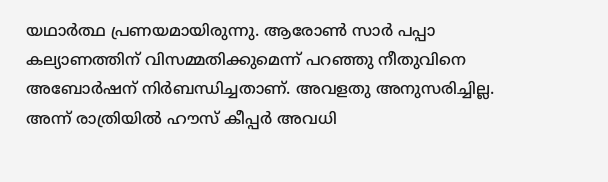യഥാർത്ഥ പ്രണയമായിരുന്നു. ആരോൺ സാർ പപ്പാ കല്യാണത്തിന് വിസമ്മതിക്കുമെന്ന് പറഞ്ഞു നീതുവിനെ അബോർഷന് നിർബന്ധിച്ചതാണ്. അവളതു അനുസരിച്ചില്ല. അന്ന് രാത്രിയിൽ ഹൗസ് കീപ്പർ അവധി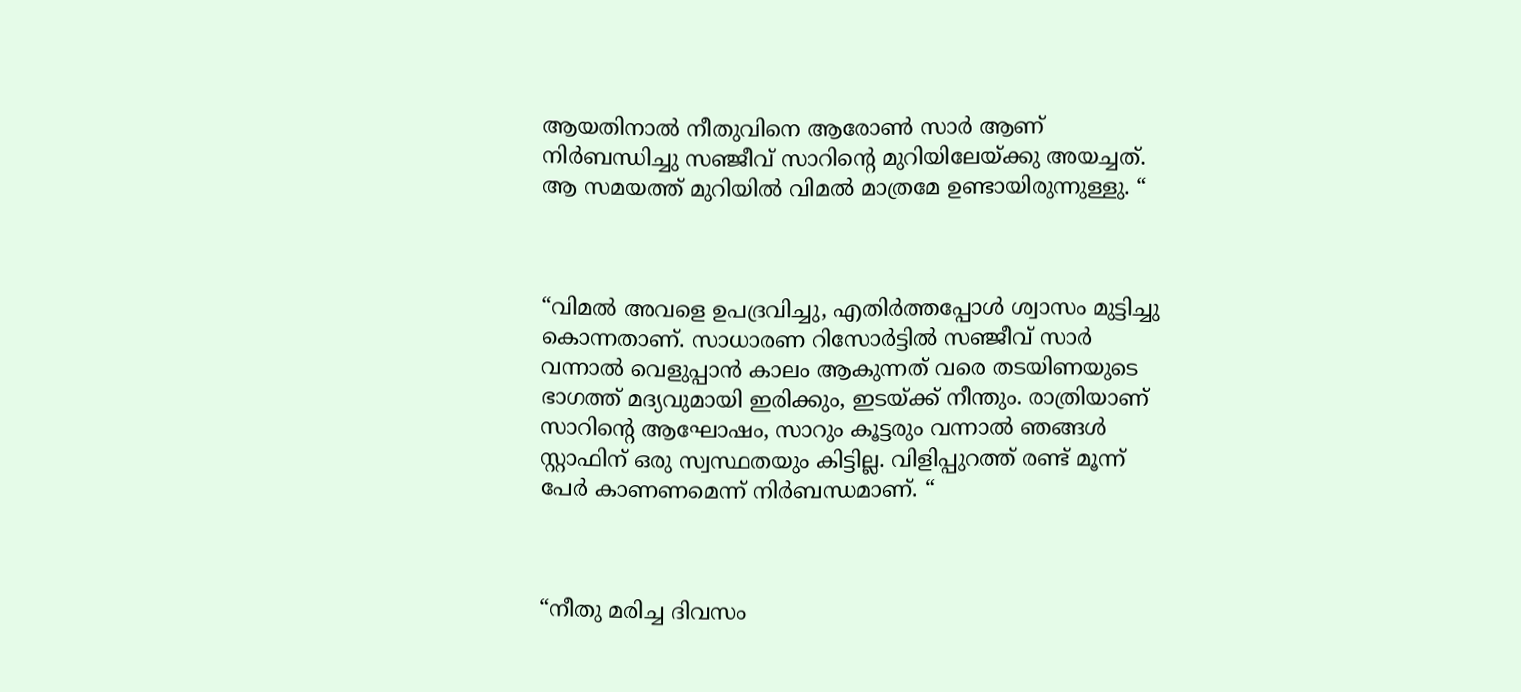ആയതിനാൽ നീതുവിനെ ആരോൺ സാർ ആണ് നിർബന്ധിച്ചു സഞ്ജീവ് സാറിന്റെ മുറിയിലേയ്ക്കു അയച്ചത്. ആ സമയത്ത് മുറിയിൽ വിമൽ മാത്രമേ ഉണ്ടായിരുന്നുള്ളു. “



“വിമൽ അവളെ ഉപദ്രവിച്ചു, എതിർത്തപ്പോൾ ശ്വാസം മുട്ടിച്ചു കൊന്നതാണ്. സാധാരണ റിസോർട്ടിൽ സഞ്ജീവ് സാർ വന്നാൽ വെളുപ്പാൻ കാലം ആകുന്നത് വരെ തടയിണയുടെ ഭാഗത്ത് മദ്യവുമായി ഇരിക്കും, ഇടയ്ക്ക് നീന്തും. രാത്രിയാണ് സാറിൻ്റെ ആഘോഷം, സാറും കൂട്ടരും വന്നാൽ ഞങ്ങൾ സ്റ്റാഫിന് ഒരു സ്വസ്ഥതയും കിട്ടില്ല. വിളിപ്പുറത്ത് രണ്ട് മൂന്ന് പേർ കാണണമെന്ന് നിർബന്ധമാണ്. “



“നീതു മരിച്ച ദിവസം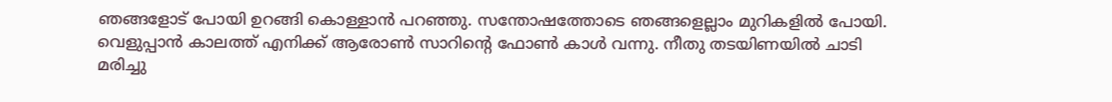ഞങ്ങളോട് പോയി ഉറങ്ങി കൊള്ളാൻ പറഞ്ഞു. സന്തോഷത്തോടെ ഞങ്ങളെല്ലാം മുറികളിൽ പോയി. വെളുപ്പാൻ കാലത്ത് എനിക്ക് ആരോൺ സാറിൻ്റെ ഫോൺ കാൾ വന്നു. നീതു തടയിണയിൽ ചാടി മരിച്ചു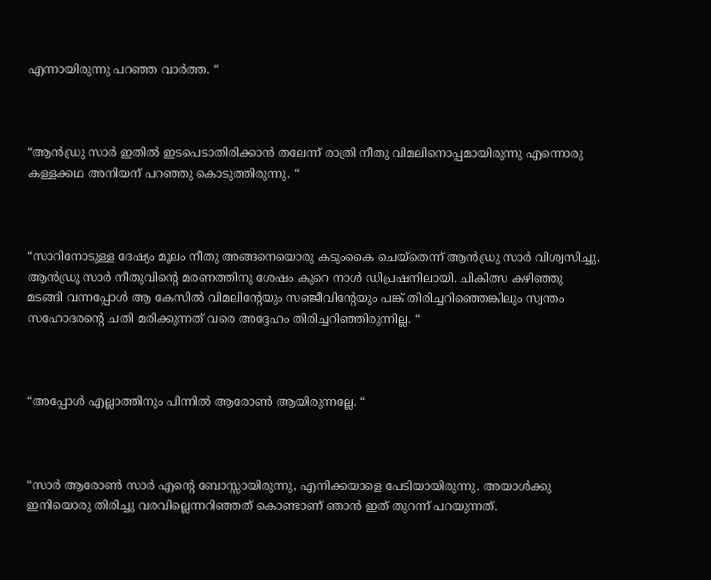എന്നായിരുന്നു പറഞ്ഞ വാർത്ത. “



“ആൻഡ്രു സാർ ഇതിൽ ഇടപെടാതിരിക്കാൻ തലേന്ന് രാത്രി നീതു വിമലിനൊപ്പമായിരുന്നു എന്നൊരു കള്ളക്കഥ അനിയന് പറഞ്ഞു കൊടുത്തിരുന്നു. “



“സാറിനോടുള്ള ദേഷ്യം മൂലം നീതു അങ്ങനെയൊരു കടുംകൈ ചെയ്തെന്ന് ആൻഡ്രു സാർ വിശ്വസിച്ചു. ആൻഡ്രൂ സാർ നീതുവിന്റെ മരണത്തിനു ശേഷം കുറെ നാൾ ഡിപ്രഷനിലായി. ചികിത്സ കഴിഞ്ഞു മടങ്ങി വന്നപ്പോൾ ആ കേസിൽ വിമലിൻ്റേയും സഞ്ജീവിൻ്റേയും പങ്ക് തിരിച്ചറിഞ്ഞെങ്കിലും സ്വന്തം സഹോദരന്റെ ചതി മരിക്കുന്നത് വരെ അദ്ദേഹം തിരിച്ചറിഞ്ഞിരുന്നില്ല. “



“അപ്പോൾ എല്ലാത്തിനും പിന്നിൽ ആരോൺ ആയിരുന്നല്ലേ. “



“സാർ ആരോൺ സാർ എന്റെ ബോസ്സായിരുന്നു, എനിക്കയാളെ പേടിയായിരുന്നു. അയാൾക്കു ഇനിയൊരു തിരിച്ചു വരവില്ലെന്നറിഞ്ഞത് കൊണ്ടാണ് ഞാൻ ഇത് തുറന്ന് പറയുന്നത്.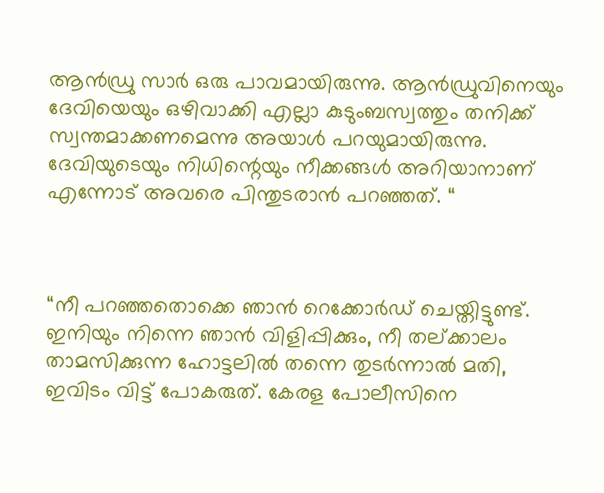ആൻഡ്രു സാർ ഒരു പാവമായിരുന്നു. ആൻഡ്രുവിനെയും ദേവിയെയും ഒഴിവാക്കി എല്ലാ കുടുംബസ്വത്തും തനിക്ക് സ്വന്തമാക്കണമെന്നു അയാൾ പറയുമായിരുന്നു. ദേവിയുടെയും നിധിന്റെയും നീക്കങ്ങൾ അറിയാനാണ് എന്നോട് അവരെ പിന്തുടരാൻ പറഞ്ഞത്. “



“നീ പറഞ്ഞതൊക്കെ ഞാൻ റെക്കോർഡ് ചെയ്തിട്ടുണ്ട്. ഇനിയും നിന്നെ ഞാൻ വിളിപ്പിക്കും, നീ തല്ക്കാലം താമസിക്കുന്ന ഹോട്ടലിൽ തന്നെ തുടർന്നാൽ മതി, ഇവിടം വിട്ട് പോകരുത്. കേരള പോലീസിനെ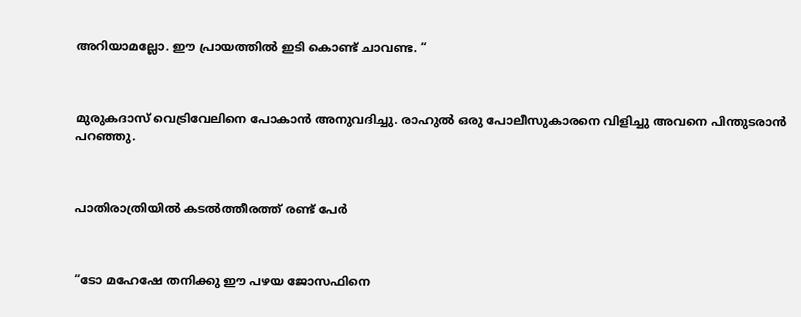അറിയാമല്ലോ. ഈ പ്രായത്തിൽ ഇടി കൊണ്ട് ചാവണ്ട. “



മുരുകദാസ് വെട്രിവേലിനെ പോകാൻ അനുവദിച്ചു. രാഹുൽ ഒരു പോലീസുകാരനെ വിളിച്ചു അവനെ പിന്തുടരാൻ പറഞ്ഞു.



പാതിരാത്രിയിൽ കടൽത്തീരത്ത് രണ്ട് പേർ



“ടോ മഹേഷേ തനിക്കു ഈ പഴയ ജോസഫിനെ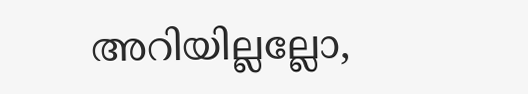അറിയില്ലല്ലോ,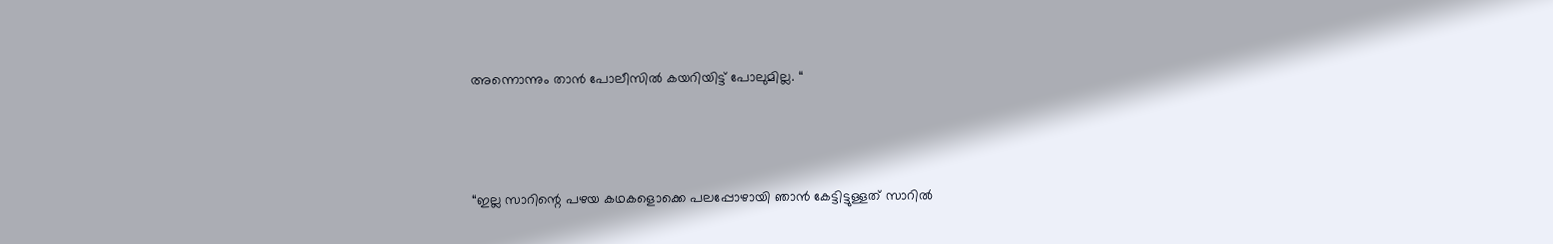അന്നൊന്നും താൻ പോലീസിൽ കയറിയിട്ട് പോലുമില്ല. “



“ഇല്ല സാറിന്റെ പഴയ കഥകളൊക്കെ പലപ്പോഴായി ഞാൻ കേട്ടിട്ടുള്ളത് സാറിൽ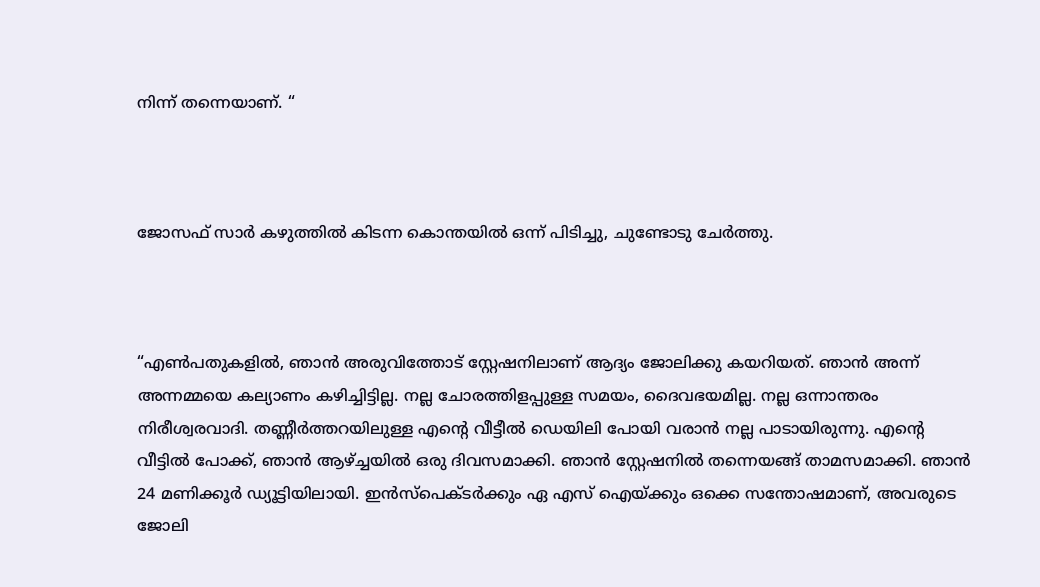നിന്ന് തന്നെയാണ്. “



ജോസഫ് സാർ കഴുത്തിൽ കിടന്ന കൊന്തയിൽ ഒന്ന് പിടിച്ചു, ചുണ്ടോടു ചേർത്തു.



“എൺപതുകളിൽ, ഞാൻ അരുവിത്തോട് സ്റ്റേഷനിലാണ് ആദ്യം ജോലിക്കു കയറിയത്. ഞാൻ അന്ന് അന്നമ്മയെ കല്യാണം കഴിച്ചിട്ടില്ല. നല്ല ചോരത്തിളപ്പുള്ള സമയം, ദൈവഭയമില്ല. നല്ല ഒന്നാന്തരം നിരീശ്വരവാദി. തണ്ണീർത്തറയിലുള്ള എൻ്റെ വീട്ടീൽ ഡെയിലി പോയി വരാൻ നല്ല പാടായിരുന്നു. എന്റെ വീട്ടിൽ പോക്ക്, ഞാൻ ആഴ്ച്ചയിൽ ഒരു ദിവസമാക്കി. ഞാൻ സ്റ്റേഷനിൽ തന്നെയങ്ങ് താമസമാക്കി. ഞാൻ 24 മണിക്കൂർ ഡ്യൂട്ടിയിലായി. ഇൻസ്പെക്ടർക്കും ഏ എസ് ഐയ്ക്കും ഒക്കെ സന്തോഷമാണ്, അവരുടെ ജോലി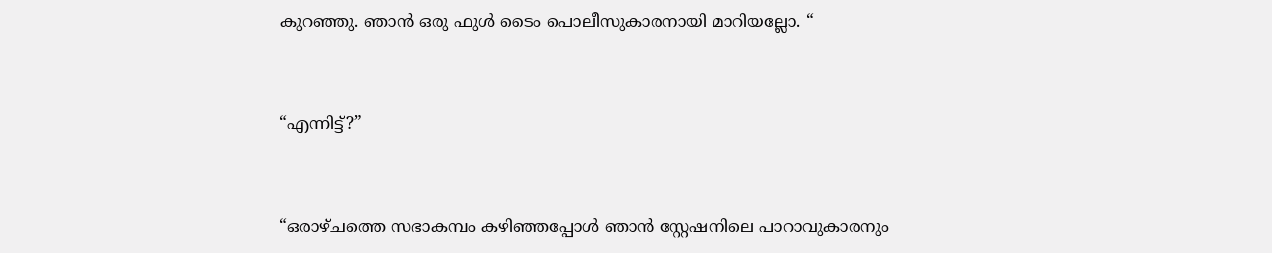കുറഞ്ഞു. ഞാൻ ഒരു ഫുൾ ടൈം പൊലീസുകാരനായി മാറിയല്ലോ. “



“എന്നിട്ട്?”



“ഒരാഴ്ചത്തെ സഭാകമ്പം കഴിഞ്ഞപ്പോൾ ഞാൻ സ്റ്റേഷനിലെ പാറാവുകാരനും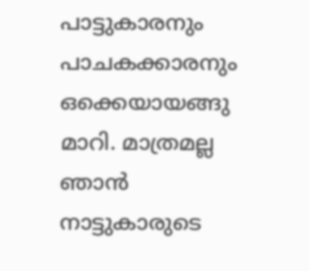പാട്ടുകാരനും പാചകക്കാരനും ഒക്കെയായങ്ങു മാറി. മാത്രമല്ല ഞാൻ നാട്ടുകാരുടെ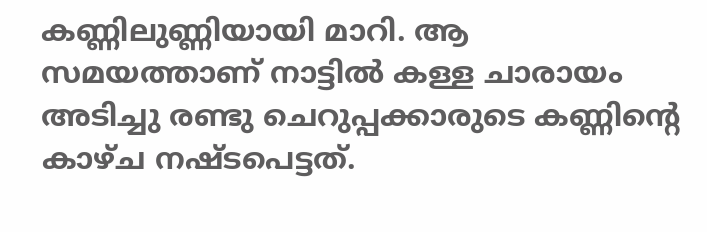കണ്ണിലുണ്ണിയായി മാറി. ആ സമയത്താണ് നാട്ടിൽ കള്ള ചാരായം അടിച്ചു രണ്ടു ചെറുപ്പക്കാരുടെ കണ്ണിന്റെ കാഴ്ച നഷ്ടപെട്ടത്.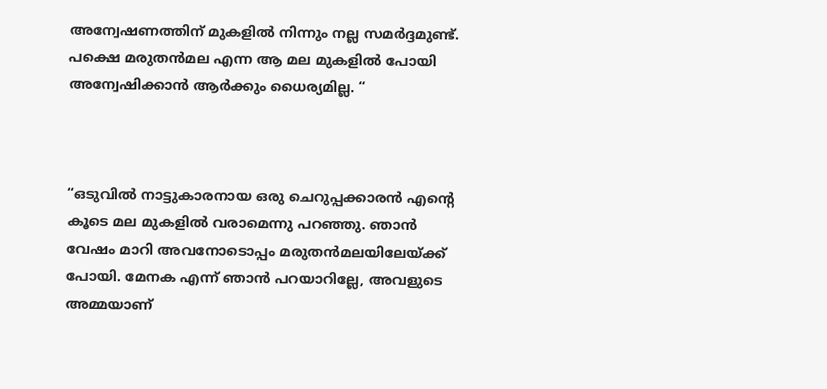അന്വേഷണത്തിന് മുകളിൽ നിന്നും നല്ല സമർദ്ദമുണ്ട്. പക്ഷെ മരുതൻമല എന്ന ആ മല മുകളിൽ പോയി അന്വേഷിക്കാൻ ആർക്കും ധൈര്യമില്ല. “



“ഒടുവിൽ നാട്ടുകാരനായ ഒരു ചെറുപ്പക്കാരൻ എന്റെ കൂടെ മല മുകളിൽ വരാമെന്നു പറഞ്ഞു. ഞാൻ വേഷം മാറി അവനോടൊപ്പം മരുതൻമലയിലേയ്ക്ക് പോയി. മേനക എന്ന് ഞാൻ പറയാറില്ലേ, അവളുടെ അമ്മയാണ്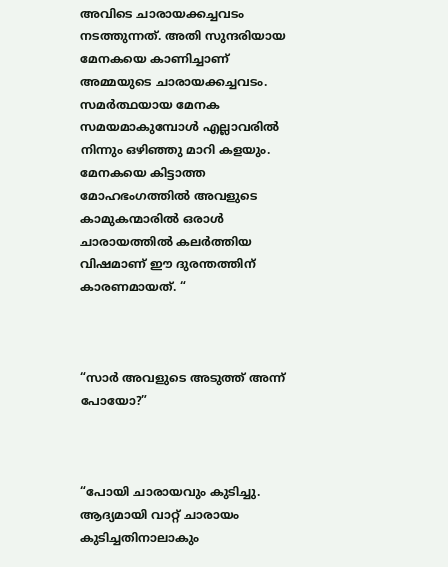അവിടെ ചാരായക്കച്ചവടം നടത്തുന്നത്. അതി സുന്ദരിയായ മേനകയെ കാണിച്ചാണ് അമ്മയുടെ ചാരായക്കച്ചവടം. സമർത്ഥയായ മേനക സമയമാകുമ്പോൾ എല്ലാവരിൽ നിന്നും ഒഴിഞ്ഞു മാറി കളയും. മേനകയെ കിട്ടാത്ത മോഹഭംഗത്തിൽ അവളുടെ കാമുകന്മാരിൽ ഒരാൾ ചാരായത്തിൽ കലർത്തിയ വിഷമാണ് ഈ ദുരന്തത്തിന് കാരണമായത്. “



“സാർ അവളുടെ അടുത്ത് അന്ന് പോയോ?”



“പോയി ചാരായവും കുടിച്ചു. ആദ്യമായി വാറ്റ് ചാരായം കുടിച്ചതിനാലാകും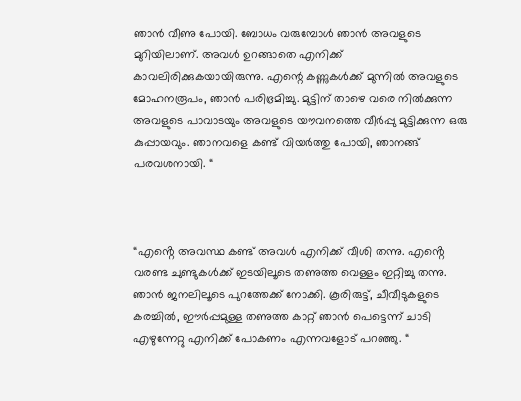ഞാൻ വീണു പോയി. ബോധം വരുമ്പോൾ ഞാൻ അവളുടെ മുറിയിലാണ്. അവൾ ഉറങ്ങാതെ എനിക്ക് കാവലിരിക്കുകയായിരുന്നു. എന്റെ കണ്ണുകൾക്ക് മുന്നിൽ അവളുടെ മോഹനരൂപം, ഞാൻ പരിഭ്രമിച്ചു. മുട്ടിന് താഴെ വരെ നിൽക്കുന്ന അവളുടെ പാവാടയും അവളുടെ യൗവനത്തെ വീർപ്പു മുട്ടിക്കുന്ന ഒരു കുപ്പായവും. ഞാനവളെ കണ്ട് വിയർത്തു പോയി, ഞാനങ്ങ് പരവശനായി. “



“എൻ്റെ അവസ്ഥ കണ്ട് അവൾ എനിക്ക് വീശി തന്നു. എൻ്റെ വരണ്ട ചുണ്ടുകൾക്ക് ഇടയിലൂടെ തണുത്ത വെള്ളം ഇറ്റിച്ചു തന്നു. ഞാൻ ജനലിലൂടെ പുറത്തേക്ക് നോക്കി. കൂരിരുട്ട്, ചീവീടുകളുടെ കരച്ചിൽ, ഈർപ്പമുള്ള തണുത്ത കാറ്റ് ഞാൻ പെട്ടെന്ന് ചാടി എഴുന്നേറ്റു എനിക്ക് പോകണം എന്നവളോട് പറഞ്ഞു. “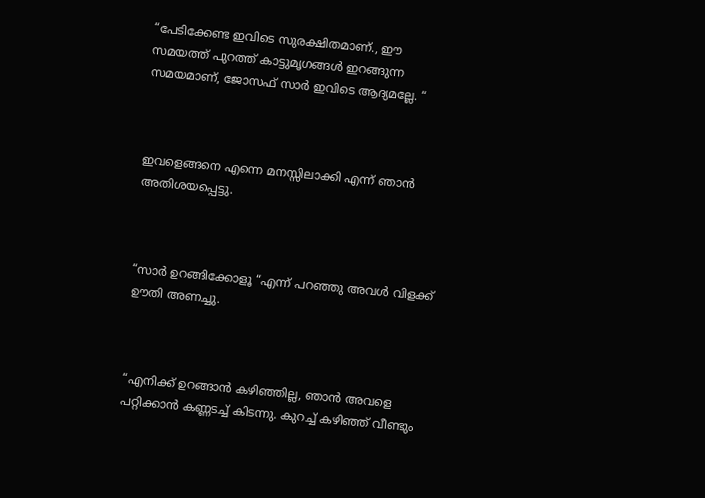“പേടിക്കേണ്ട ഇവിടെ സുരക്ഷിതമാണ്., ഈ സമയത്ത് പുറത്ത് കാട്ടുമൃഗങ്ങൾ ഇറങ്ങുന്ന സമയമാണ്, ജോസഫ് സാർ ഇവിടെ ആദ്യമല്ലേ. “



ഇവളെങ്ങനെ എന്നെ മനസ്സിലാക്കി എന്ന് ഞാൻ അതിശയപ്പെട്ടു.



“സാർ ഉറങ്ങിക്കോളൂ “എന്ന് പറഞ്ഞു അവൾ വിളക്ക് ഊതി അണച്ചു.



“എനിക്ക് ഉറങ്ങാൻ കഴിഞ്ഞില്ല, ഞാൻ അവളെ പറ്റിക്കാൻ കണ്ണടച്ച് കിടന്നു. കുറച്ച് കഴിഞ്ഞ് വീണ്ടും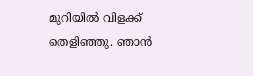മുറിയിൽ വിളക്ക് തെളിഞ്ഞു. ഞാൻ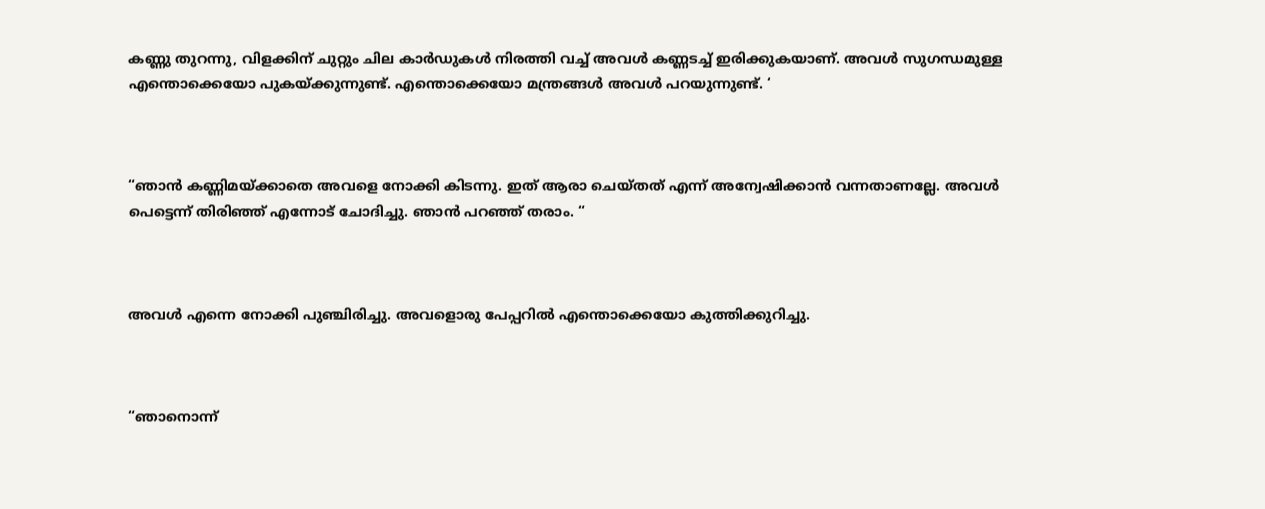കണ്ണു തുറന്നു, വിളക്കിന് ചുറ്റും ചില കാർഡുകൾ നിരത്തി വച്ച് അവൾ കണ്ണടച്ച് ഇരിക്കുകയാണ്. അവൾ സുഗന്ധമുള്ള എന്തൊക്കെയോ പുകയ്ക്കുന്നുണ്ട്. എന്തൊക്കെയോ മന്ത്രങ്ങൾ അവൾ പറയുന്നുണ്ട്. ‘



“ഞാൻ കണ്ണിമയ്ക്കാതെ അവളെ നോക്കി കിടന്നു. ഇത് ആരാ ചെയ്തത് എന്ന് അന്വേഷിക്കാൻ വന്നതാണല്ലേ. അവൾ പെട്ടെന്ന് തിരിഞ്ഞ് എന്നോട് ചോദിച്ചു. ഞാൻ പറഞ്ഞ് തരാം. “



അവൾ എന്നെ നോക്കി പുഞ്ചിരിച്ചു. അവളൊരു പേപ്പറിൽ എന്തൊക്കെയോ കുത്തിക്കുറിച്ചു.



“ഞാനൊന്ന്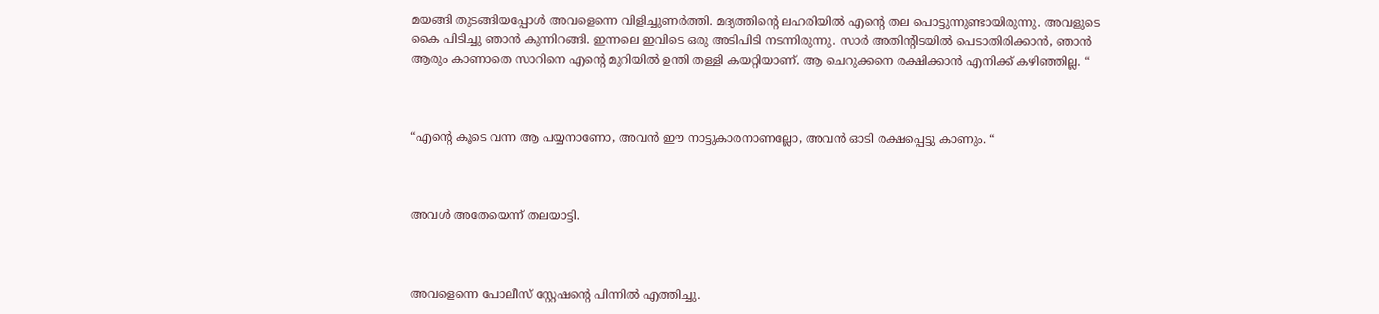മയങ്ങി തുടങ്ങിയപ്പോൾ അവളെന്നെ വിളിച്ചുണർത്തി. മദ്യത്തിൻ്റെ ലഹരിയിൽ എൻ്റെ തല പൊട്ടുന്നുണ്ടായിരുന്നു. അവളുടെ കൈ പിടിച്ചു ഞാൻ കുന്നിറങ്ങി. ഇന്നലെ ഇവിടെ ഒരു അടിപിടി നടന്നിരുന്നു. സാർ അതിൻ്റിടയിൽ പെടാതിരിക്കാൻ, ഞാൻ ആരും കാണാതെ സാറിനെ എൻ്റെ മുറിയിൽ ഉന്തി തള്ളി കയറ്റിയാണ്. ആ ചെറുക്കനെ രക്ഷിക്കാൻ എനിക്ക് കഴിഞ്ഞില്ല. “



“എൻ്റെ കൂടെ വന്ന ആ പയ്യനാണോ, അവൻ ഈ നാട്ടുകാരനാണല്ലോ, അവൻ ഓടി രക്ഷപ്പെട്ടു കാണും. “



അവൾ അതേയെന്ന് തലയാട്ടി.



അവളെന്നെ പോലീസ് സ്റ്റേഷൻ്റെ പിന്നിൽ എത്തിച്ചു.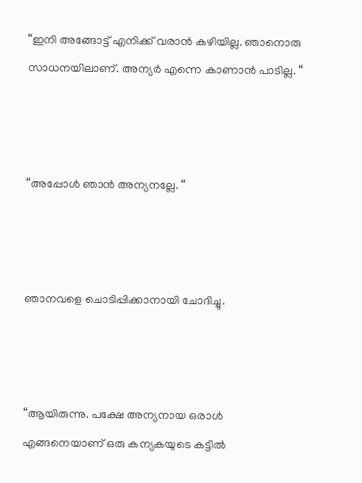“ഇനി അങ്ങോട്ട് എനിക്ക് വരാൻ കഴിയില്ല. ഞാനൊരു സാധനയിലാണ്. അന്യർ എന്നെ കാണാൻ പാടില്ല. “



“അപ്പോൾ ഞാൻ അന്യനല്ലേ. “



ഞാനവളെ ചൊടിപ്പിക്കാനായി ചോദിച്ചു.



“ആയിരുന്നു. പക്ഷേ അന്യനായ ഒരാൾ എങ്ങനെയാണ് ഒരു കന്യകയുടെ കട്ടിൽ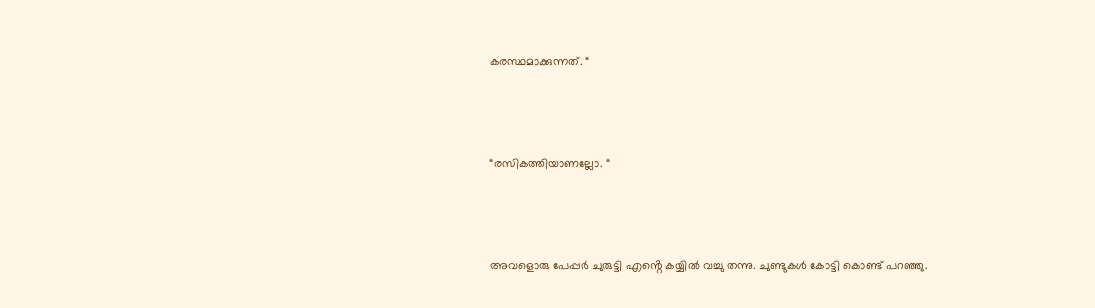കരസ്ഥമാക്കുന്നത്. “



“രസികത്തിയാണല്ലോ. “



അവളൊരു പേപ്പർ ചുരുട്ടി എൻ്റെ കയ്യിൽ വച്ചു തന്നു. ചുണ്ടുകൾ കോട്ടി കൊണ്ട് പറഞ്ഞു.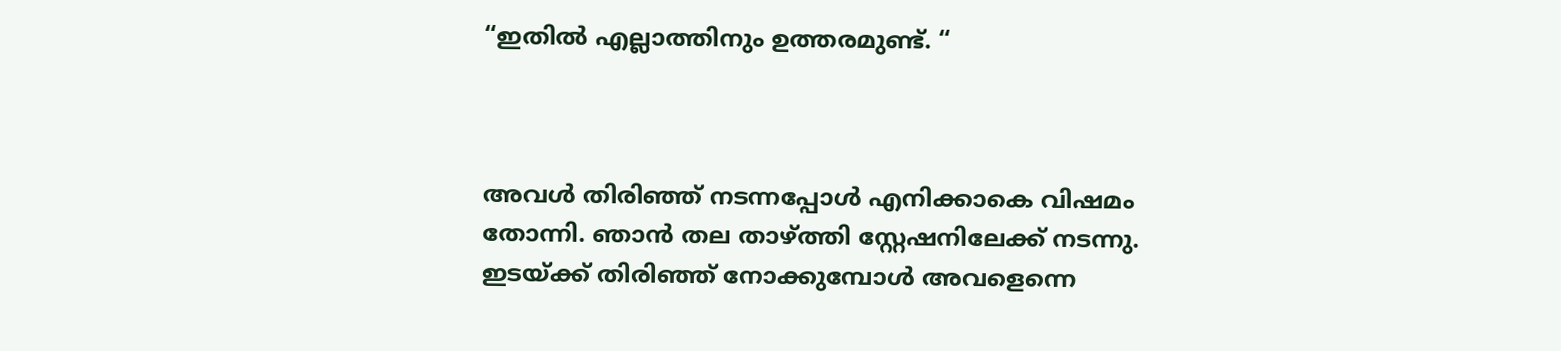“ഇതിൽ എല്ലാത്തിനും ഉത്തരമുണ്ട്. “



അവൾ തിരിഞ്ഞ് നടന്നപ്പോൾ എനിക്കാകെ വിഷമം തോന്നി. ഞാൻ തല താഴ്ത്തി സ്റ്റേഷനിലേക്ക് നടന്നു. ഇടയ്ക്ക് തിരിഞ്ഞ് നോക്കുമ്പോൾ അവളെന്നെ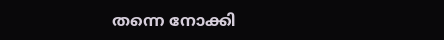തന്നെ നോക്കി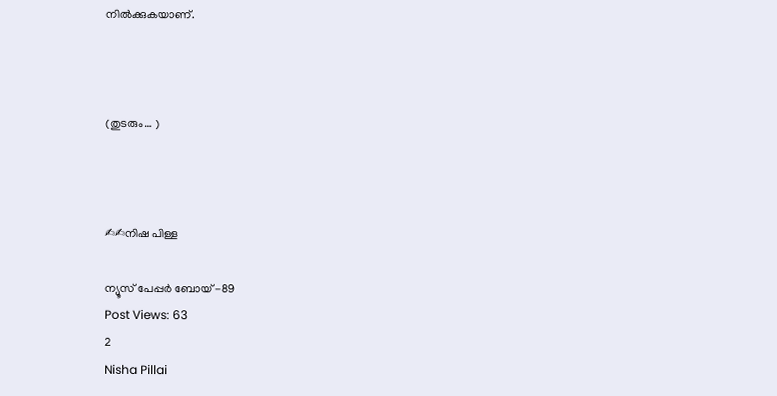നിൽക്കുകയാണ്.



(തുടരും… )



✍✍നിഷ പിള്ള

ന്യൂസ് പേപ്പർ ബോയ് -89
Post Views: 63
2
Nisha Pillai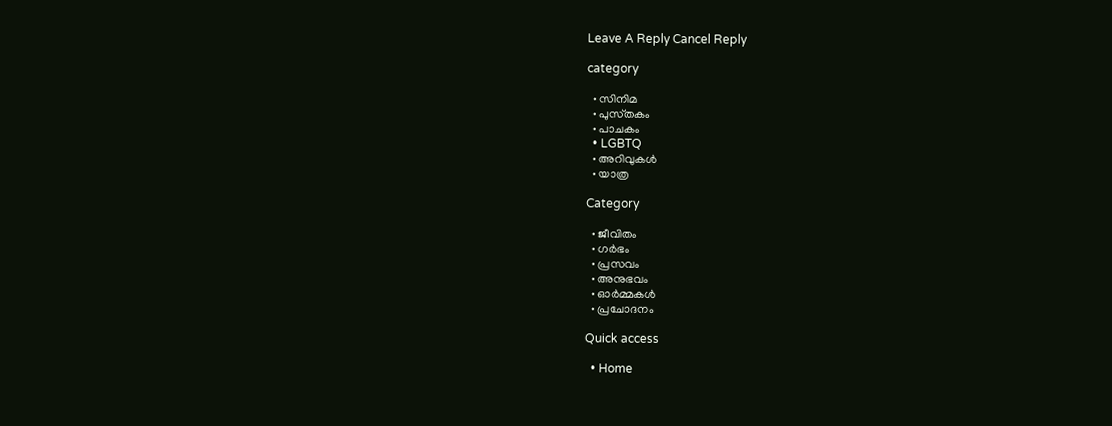Leave A Reply Cancel Reply

category

  • സിനിമ
  • പുസ്‌തകം
  • പാചകം
  • LGBTQ
  • അറിവുകൾ
  • യാത്ര

Category

  • ജീവിതം
  • ഗർഭം
  • പ്രസവം
  • അനുഭവം
  • ഓർമ്മകൾ
  • പ്രചോദനം

Quick access

  • Home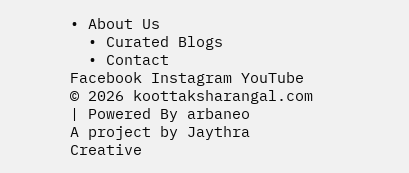• About Us
  • Curated Blogs
  • Contact
Facebook Instagram YouTube
© 2026 koottaksharangal.com | Powered By arbaneo
A project by Jaythra Creative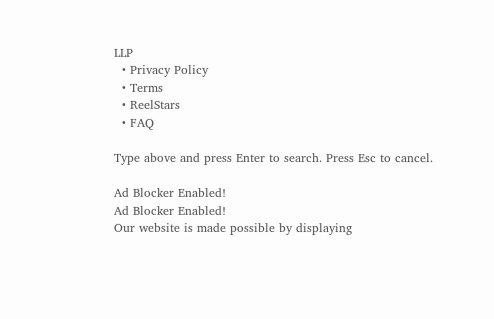LLP
  • Privacy Policy
  • Terms
  • ReelStars
  • FAQ

Type above and press Enter to search. Press Esc to cancel.

Ad Blocker Enabled!
Ad Blocker Enabled!
Our website is made possible by displaying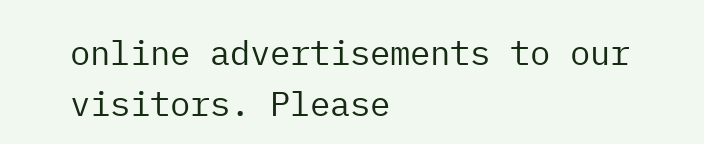online advertisements to our visitors. Please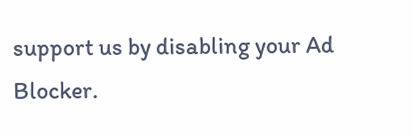support us by disabling your Ad Blocker.